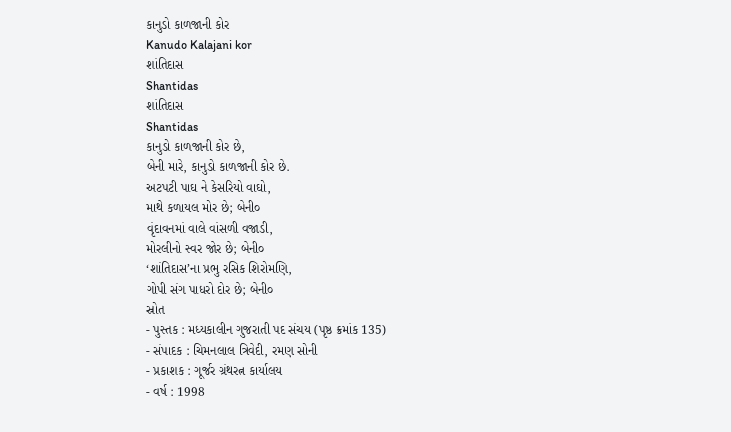કાનુડો કાળજાની કોર
Kanudo Kalajani kor
શાંતિદાસ
Shantidas
શાંતિદાસ
Shantidas
કાનુડો કાળજાની કોર છે,
બેની મારે, કાનુડો કાળજાની કોર છે.
અટપટી પાઘ ને કેસરિયો વાઘો,
માથે કળાયલ મોર છે; બેની૦
વૃંદાવનમાં વાલે વાંસળી વજાડી,
મોરલીનો સ્વર જોર છે; બેની૦
‘શાંતિદાસ’ના પ્રભુ રસિક શિરોમણિ,
ગોપી સંગ પાધરો દોર છે; બેની૦
સ્રોત
- પુસ્તક : મધ્યકાલીન ગુજરાતી પદ સંચય (પૃષ્ઠ ક્રમાંક 135)
- સંપાદક : ચિમનલાલ ત્રિવેદી, રમણ સોની
- પ્રકાશક : ગૂર્જર ગ્રંથરત્ન કાર્યાલય
- વર્ષ : 1998